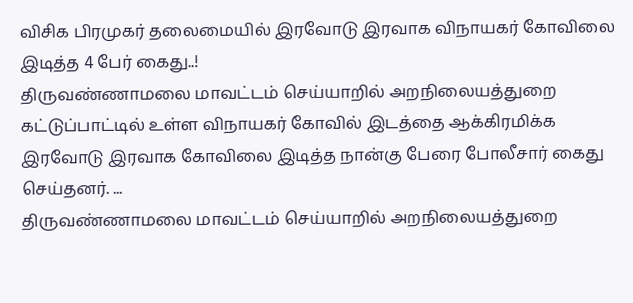விசிக பிரமுகர் தலைமையில் இரவோடு இரவாக விநாயகர் கோவிலை இடித்த 4 பேர் கைது..!
திருவண்ணாமலை மாவட்டம் செய்யாறில் அறநிலையத்துறை கட்டுப்பாட்டில் உள்ள விநாயகர் கோவில் இடத்தை ஆக்கிரமிக்க இரவோடு இரவாக கோவிலை இடித்த நான்கு பேரை போலீசார் கைது செய்தனர். ...
திருவண்ணாமலை மாவட்டம் செய்யாறில் அறநிலையத்துறை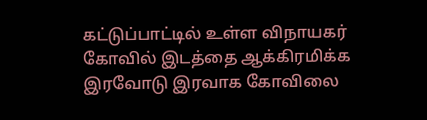கட்டுப்பாட்டில் உள்ள விநாயகர் கோவில் இடத்தை ஆக்கிரமிக்க இரவோடு இரவாக கோவிலை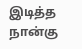இடித்த நான்கு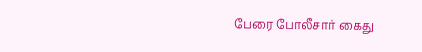பேரை போலீசார் கைது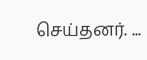செய்தனர். ...